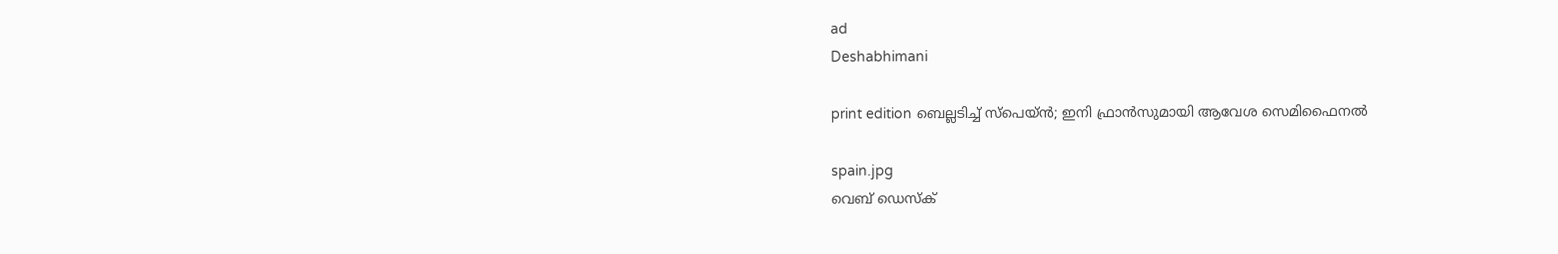ad
Deshabhimani

print edition ബെല്ലടിച്ച്‌ സ്‌പെയ്‌ൻ; ഇനി ഫ്രാൻസുമായി ആവേശ സെമിഫൈനൽ

spain.jpg
വെബ് ഡെസ്ക്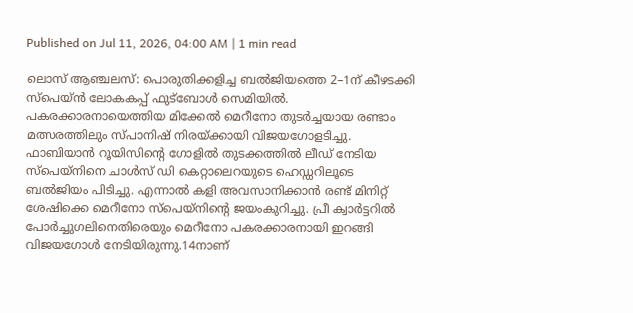Published on Jul 11, 2026, 04:00 AM | 1 min read

ലൊസ്‌ ആഞ്ചലസ്‌: പൊരുതിക്കളിച്ച ബൽജിയത്തെ 2–1ന്‌ കീഴടക്കി സ്‌പെയ്‌ൻ ലോകകപ്പ്‌ ഫുട്‌ബോൾ സെമിയിൽ. പകരക്കാരനായെത്തിയ മിക്കേൽ മെ‍റീനോ തുടർച്ചയായ രണ്ടാം മത്സരത്തിലും സ്‌പാനിഷ്‌ നിരയ്‌ക്കായി വിജയഗോളടിച്ചു. ഫാബിയാൻ റൂയിസിന്റെ ഗോളിൽ തുടക്കത്തിൽ ലീഡ്‌ നേടിയ സ്‌പെയ്‌നിനെ ചാൾസ്‌ ഡി കെറ്റാലെറയുടെ ഹെഡ്ഡറിലൂടെ ബൽജിയം പിടിച്ചു. എന്നാൽ കളി അവസാനിക്കാൻ രണ്ട്‌ മിനിറ്റ്‌ ശേഷിക്കെ മെറീനോ സ്‌പെയ്‌നിന്റെ ജയംകുറിച്ചു. പ്രീ ക്വാർട്ടറിൽ പോർച്ചുഗലിനെതിരെയും മെറീനോ പകരക്കാരനായി ഇറങ്ങി വിജയഗോൾ നേടിയിരുന്നു.14നാണ്‌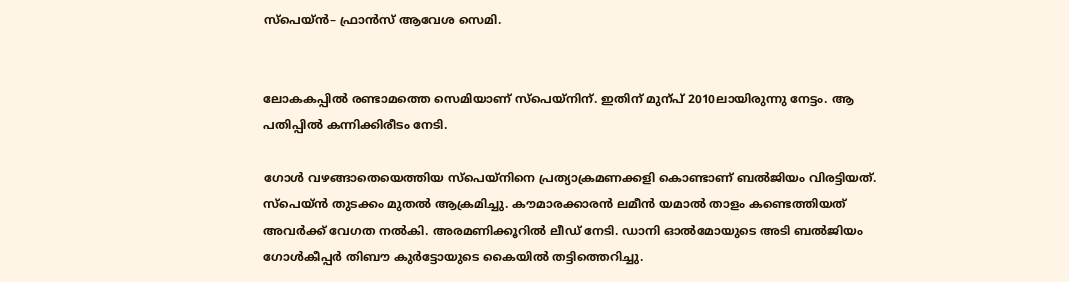സ്‌പെയ്‌ൻ– ഫ്രാൻസ്‌ ആവേശ സെമി.


ലോകകപ്പിൽ രണ്ടാമത്തെ സെമിയാണ്‌ സ്‌പെയ്‌നിന്‌. ഇതിന്‌ മുന്പ്‌ 2010ലായിരുന്നു നേട്ടം. ആ പതിപ്പിൽ കന്നിക്കിരീടം നേടി.

ഗോൾ വഴങ്ങാതെയെത്തിയ സ്‌പെയ്‌നിനെ പ്രത്യാക്രമണക്കളി കൊണ്ടാണ്‌ ബൽജിയം വിരട്ടിയത്‌. സ്‌പെയ്‌ൻ തുടക്കം മുതൽ ആക്രമിച്ചു. ക‍ൗമാരക്കാരൻ ലമീൻ യമാൽ താളം കണ്ടെത്തിയത്‌ അവർക്ക്‌ വേഗത നൽകി. അരമണിക്കൂറിൽ ലീഡ്‌ നേടി. ഡാനി ഓൽമോയുടെ അടി ബൽജിയം ഗോൾകീപ്പർ തിബ‍ൗ കുർട്ടോയുടെ കൈയിൽ തട്ടിത്തെറിച്ചു.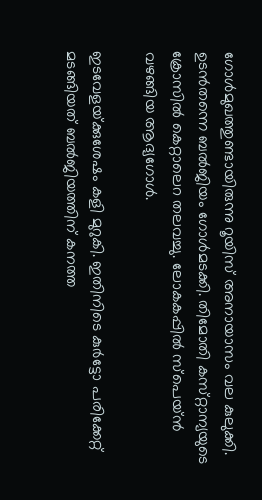ഗോൾമുഖത്തുണ്ടായിരുന്നു റൂയിസ്‌ അനായാസം വല കുലുക്കി. ഉടൻതന്നെ ബൽജിയം ഗോൾമടക്കി. തിമോതി കസ്‌റ്റാന്യയുടെ ക്രോസിൽ കെറ്റാലെറ തലവച്ചു. ലോകകപ്പിൽ സ്‌പെയ്‌ൻ വഴങ്ങിയ ആദ്യഗോൾ.

ഇടവേളയ്‌ക്കുശേഷം കളി മുറുകി. ഇതിനിടെ കുർട്ടോ പരിക്കേറ്റ്‌ മടങ്ങിയത്‌ ബൽജിയത്തിന്‌ കനത്ത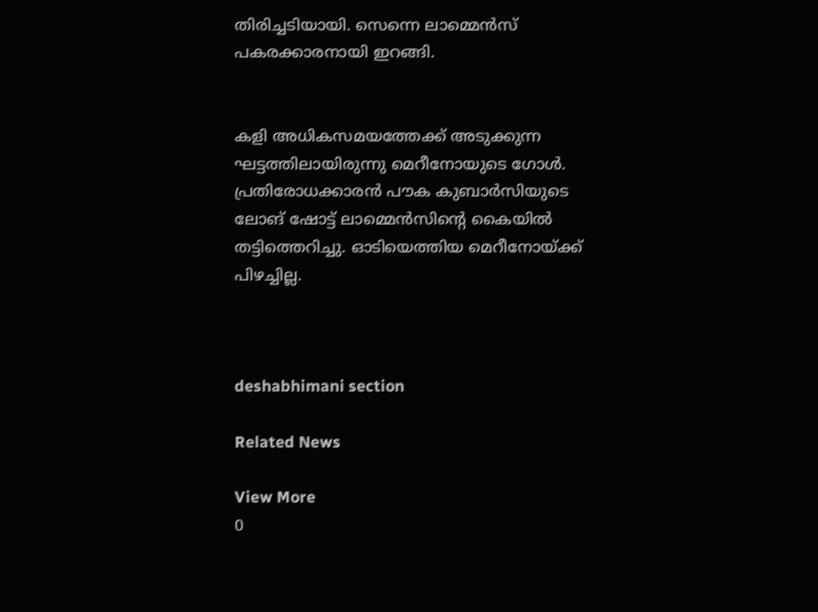തിരിച്ചടിയായി. സെന്നെ ലാമ്മെൻസ്‌ പകരക്കാരനായി ഇറങ്ങി.


കളി അധികസമയത്തേക്ക്‌ അടുക്കുന്ന ഘട്ടത്തിലായിരുന്നു മെറീനോയുടെ ഗോൾ. പ്രതിരോധക്കാരൻ പ‍ൗക കുബാർസിയുടെ ലോങ്‌ ഷോട്ട്‌ ലാമ്മെൻസിന്റെ കൈയിൽ തട്ടിത്തെറിച്ചു. ഓടിയെത്തിയ മെറീനോയ്‌ക്ക്‌ പിഴച്ചില്ല.



deshabhimani section

Related News

View More
0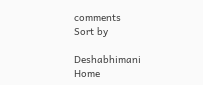comments
Sort by

Deshabhimani
Home